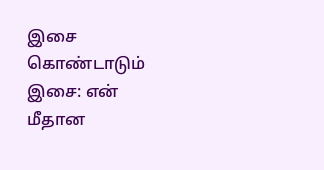இசை கொண்டாடும் இசை: என் மீதான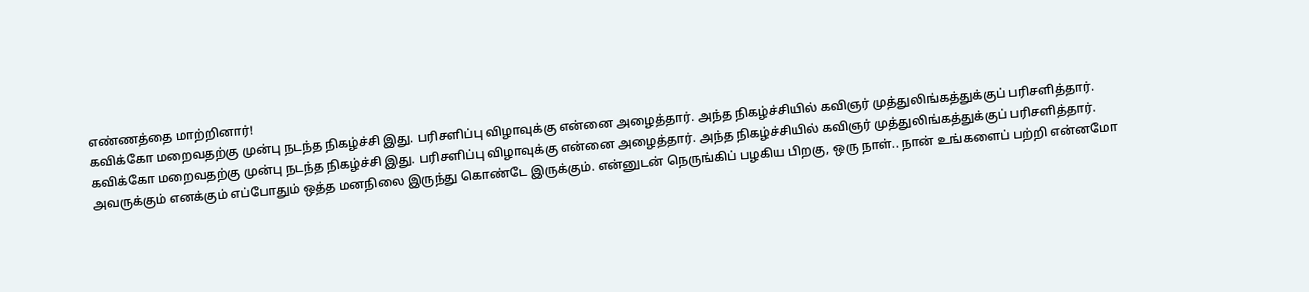எண்ணத்தை மாற்றினார்!
கவிக்கோ மறைவதற்கு முன்பு நடந்த நிகழ்ச்சி இது. பரிசளிப்பு விழாவுக்கு என்னை அழைத்தார். அந்த நிகழ்ச்சியில் கவிஞர் முத்துலிங்கத்துக்குப் பரிசளித்தார்.
கவிக்கோ மறைவதற்கு முன்பு நடந்த நிகழ்ச்சி இது. பரிசளிப்பு விழாவுக்கு என்னை அழைத்தார். அந்த நிகழ்ச்சியில் கவிஞர் முத்துலிங்கத்துக்குப் பரிசளித்தார்.
அவருக்கும் எனக்கும் எப்போதும் ஒத்த மனநிலை இருந்து கொண்டே இருக்கும். என்னுடன் நெருங்கிப் பழகிய பிறகு, ஒரு நாள்.. நான் உங்களைப் பற்றி என்னமோ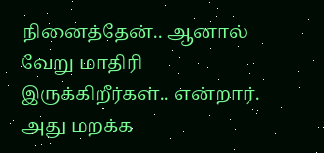நினைத்தேன்.. ஆனால் வேறு மாதிரி இருக்கிறீர்கள்.. என்றார். அது மறக்க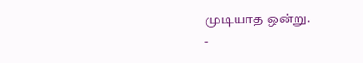முடியாத ஒன்று.
-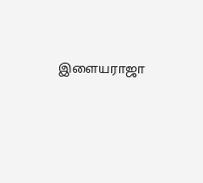இளையராஜா